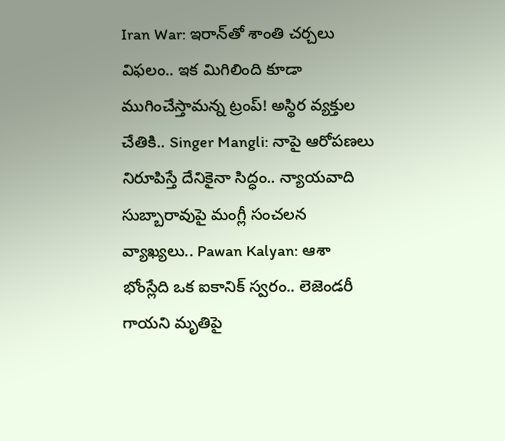Iran War: ఇరాన్‌తో శాంతి చర్చలు విఫలం.. ఇక మిగిలింది కూడా ముగించేస్తామన్న ట్రంప్! అస్థిర వ్యక్తుల చేతికి.. Singer Mangli: నాపై ఆరోపణలు నిరూపిస్తే దేనికైనా సిద్ధం.. న్యాయవాది సుబ్బారావుపై మంగ్లీ సంచలన వ్యాఖ్యలు.. Pawan Kalyan: ఆశా భోంస్లేది ఒక ఐకానిక్ స్వరం.. లెజెండరీ గాయని మృతిపై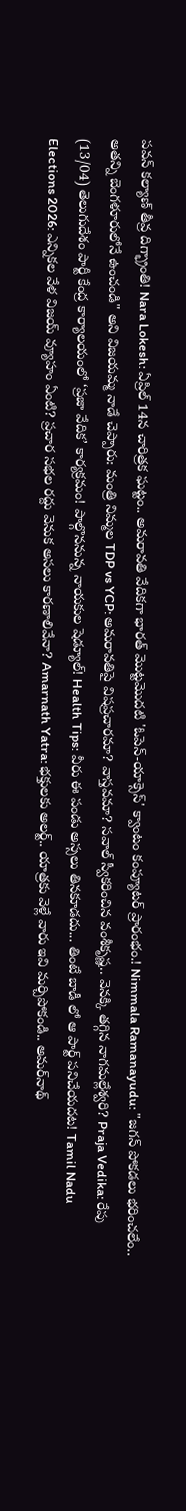పవన్ కల్యాణ్ తీవ్ర దిగ్భ్రాంతి! Nara Lokesh: ఏప్రిల్ 14న చారిత్రక ఘట్టం.. అమరావతి వేదికగా భారత్ మొట్టమొదటి 'ఓపెన్-యాక్సెస్' క్వాంటం కంప్యూటర్ ప్రారంభం.! Nimmala Ramanayudu: "జగన్ పోకడలు భరించలేం.. అతన్ని బెంగళూరులోనే ఉంచండి" అని విజయమ్మ నాడే చెప్పారు: మంత్రి నిమ్మల TDP vs YCP: అమరావతిపై విషప్రచారమా? వాస్తవమా? సవాల్ స్వీకరించిన వంశీకృష్ణ.. వెనక్కి తగ్గిన నాగమల్లేశ్వరి? Praja Vedika: రేపు (13/04) తెలుగుదేశం పార్టీ కేంద్ర కార్యాలయంలో ‘ప్రజా వేదిక’ కార్యక్రమం! పాల్గొననున్న నాయకుల షెడ్యూల్! Health Tips: వీరు ఈ పండు అస్సలు తినకూడదు... తింటే బాడీ లో ఆ పార్ట్ పనిచేయదట! Tamil Nadu Elections 2026: ఎన్నికల వేళ విజయ్ వ్యూహం ఏంటి? ప్రచార సభల రద్దు వెనుక అసలు కారణాలివేనా? Amarnath Yatra: భక్తులకు అలర్ట్.. యాత్రకు వెళ్లే వారు ఇవి మర్చిపోకండి.. అమర్‌నాథ్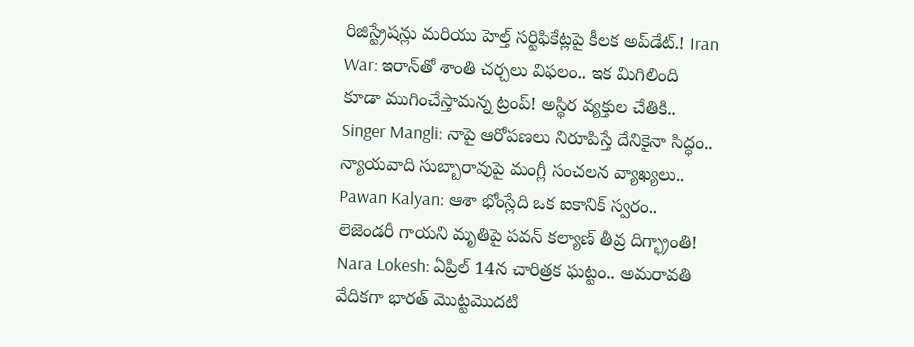రిజిస్ట్రేషన్లు మరియు హెల్త్ సర్టిఫికేట్లపై కీలక అప్‌డేట్.! Iran War: ఇరాన్‌తో శాంతి చర్చలు విఫలం.. ఇక మిగిలింది కూడా ముగించేస్తామన్న ట్రంప్! అస్థిర వ్యక్తుల చేతికి.. Singer Mangli: నాపై ఆరోపణలు నిరూపిస్తే దేనికైనా సిద్ధం.. న్యాయవాది సుబ్బారావుపై మంగ్లీ సంచలన వ్యాఖ్యలు.. Pawan Kalyan: ఆశా భోంస్లేది ఒక ఐకానిక్ స్వరం.. లెజెండరీ గాయని మృతిపై పవన్ కల్యాణ్ తీవ్ర దిగ్భ్రాంతి! Nara Lokesh: ఏప్రిల్ 14న చారిత్రక ఘట్టం.. అమరావతి వేదికగా భారత్ మొట్టమొదటి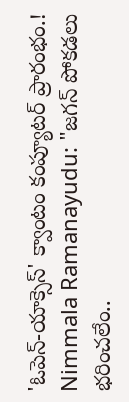'ఓపెన్-యాక్సెస్' క్వాంటం కంప్యూటర్ ప్రారంభం.! Nimmala Ramanayudu: "జగన్ పోకడలు భరించలేం..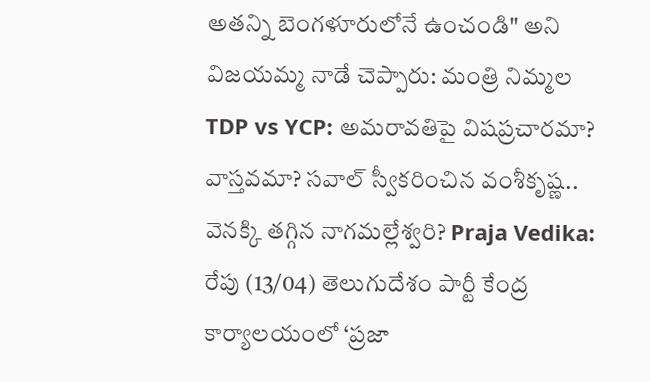అతన్ని బెంగళూరులోనే ఉంచండి" అని విజయమ్మ నాడే చెప్పారు: మంత్రి నిమ్మల TDP vs YCP: అమరావతిపై విషప్రచారమా? వాస్తవమా? సవాల్ స్వీకరించిన వంశీకృష్ణ.. వెనక్కి తగ్గిన నాగమల్లేశ్వరి? Praja Vedika: రేపు (13/04) తెలుగుదేశం పార్టీ కేంద్ర కార్యాలయంలో ‘ప్రజా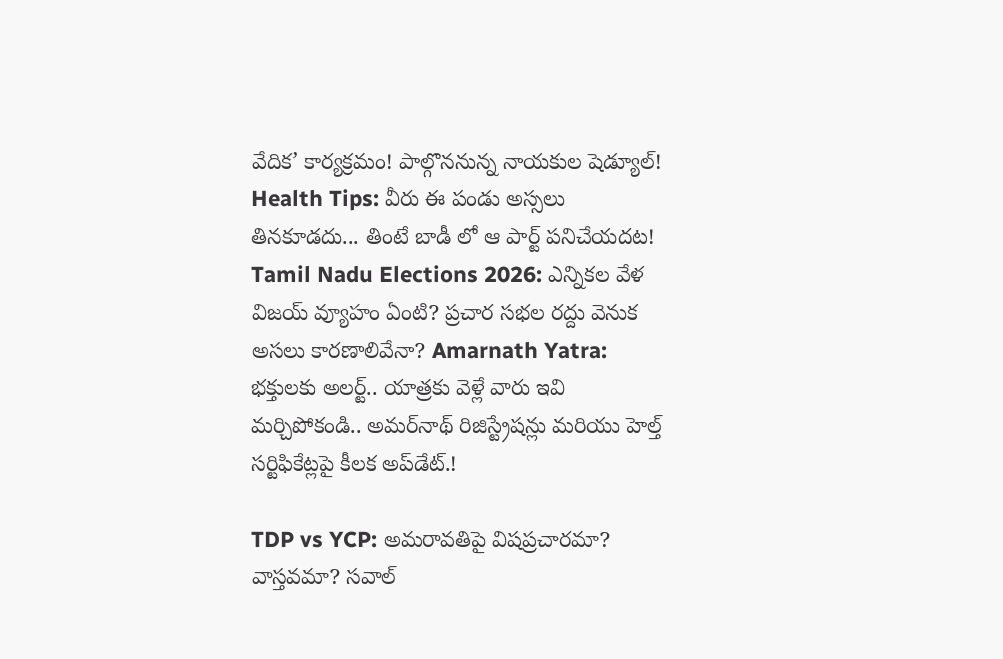వేదిక’ కార్యక్రమం! పాల్గొననున్న నాయకుల షెడ్యూల్! Health Tips: వీరు ఈ పండు అస్సలు తినకూడదు... తింటే బాడీ లో ఆ పార్ట్ పనిచేయదట! Tamil Nadu Elections 2026: ఎన్నికల వేళ విజయ్ వ్యూహం ఏంటి? ప్రచార సభల రద్దు వెనుక అసలు కారణాలివేనా? Amarnath Yatra: భక్తులకు అలర్ట్.. యాత్రకు వెళ్లే వారు ఇవి మర్చిపోకండి.. అమర్‌నాథ్ రిజిస్ట్రేషన్లు మరియు హెల్త్ సర్టిఫికేట్లపై కీలక అప్‌డేట్.!

TDP vs YCP: అమరావతిపై విషప్రచారమా? వాస్తవమా? సవాల్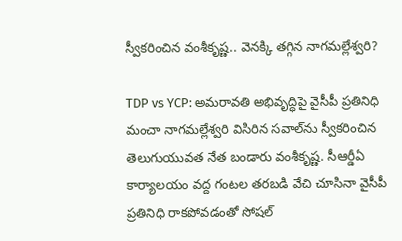స్వీకరించిన వంశీకృష్ణ.. వెనక్కి తగ్గిన నాగమల్లేశ్వరి?

TDP vs YCP: అమరావతి అభివృద్ధిపై వైసీపీ ప్రతినిధి మంచా నాగమల్లేశ్వరి విసిరిన సవాల్‌ను స్వీకరించిన తెలుగుయువత నేత బండారు వంశీకృష్ణ. సీఆర్డీఏ కార్యాలయం వద్ద గంటల తరబడి వేచి చూసినా వైసీపీ ప్రతినిధి రాకపోవడంతో సోషల్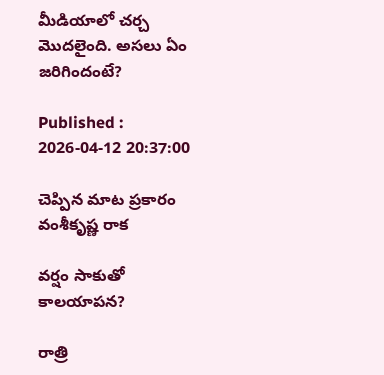మీడియాలో చర్చ మొదలైంది. అసలు ఏం జరిగిందంటే?

Published : 2026-04-12 20:37:00

చెప్పిన మాట ప్రకారం వంశీకృష్ణ రాక

వర్షం సాకుతో కాలయాపన?

రాత్రి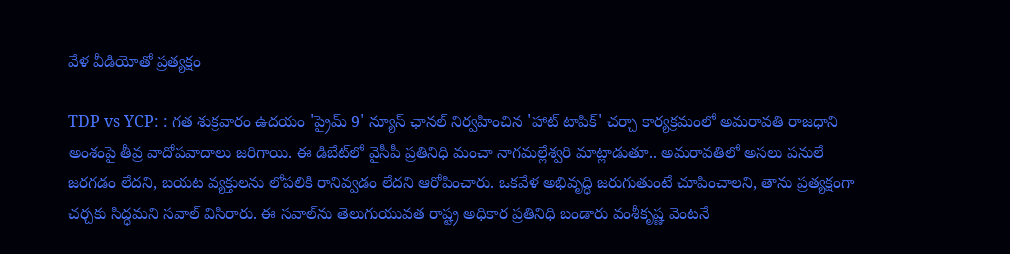వేళ వీడియోతో ప్రత్యక్షం

TDP vs YCP: : గత శుక్రవారం ఉదయం 'ప్రైమ్ 9' న్యూస్ ఛానల్ నిర్వహించిన 'హాట్ టాపిక్' చర్చా కార్యక్రమంలో అమరావతి రాజధాని అంశంపై తీవ్ర వాదోపవాదాలు జరిగాయి. ఈ డిబేట్‌లో వైసీపీ ప్రతినిధి మంచా నాగమల్లేశ్వరి మాట్లాడుతూ.. అమరావతిలో అసలు పనులే జరగడం లేదని, బయట వ్యక్తులను లోపలికి రానివ్వడం లేదని ఆరోపించారు. ఒకవేళ అభివృద్ధి జరుగుతుంటే చూపించాలని, తాను ప్రత్యక్షంగా చర్చకు సిద్ధమని సవాల్ విసిరారు. ఈ సవాల్‌ను తెలుగుయువత రాష్ట్ర అధికార ప్రతినిధి బండారు వంశీకృష్ణ వెంటనే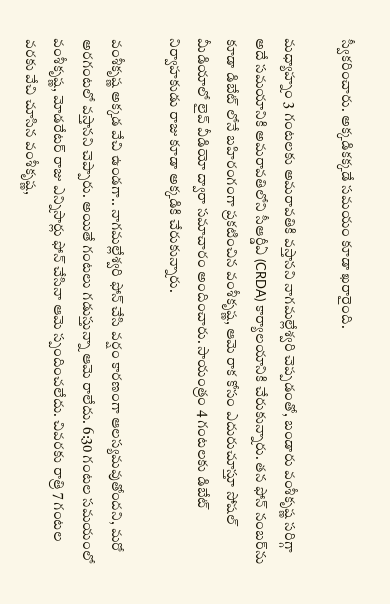స్వీకరించారు. అక్కడికక్కడే సమయం కూడా ఖరారైంది.

మధ్యాహ్నం 3 గంటలకు అమరావతికి వస్తానని నాగమల్లేశ్వరి చెప్పడంతో, బండారు వంశీకృష్ణ సరిగ్గా అదే సమయానికి అమరావతిలోని సీఆర్డీఏ (CRDA) కార్యాలయానికి చేరుకున్నారు. తన ఫోన్ నంబర్‌ను కూడా డిబేట్ లోనే బహిరంగంగా ప్రకటించిన వంశీకృష్ణ, ఆమె రాక కోసం ఎదురుచూస్తూ సోషల్ మీడియాలో లైవ్ వీడియో ద్వారా సమాచారం అందించారు. సాయంత్రం 4 గంటలకు డిబేట్ నిర్వాహకుడు రాజు కూడా అక్కడికి చేరుకున్నారు.

వంశీకృష్ణ అక్కడ వేచి ఉండగా.. నాగమల్లేశ్వరి ఫోన్ చేసి వర్షం కారణంగా ఆలస్యమవుతోందని, మరో అరగంటలో వస్తానని చెప్పారు. అయితే గంటలు గడుస్తున్నా ఆమె రాలేదు. 6:30 గంటల సమయంలో వంశీకృష్ణ, మోడరేటర్ రాజు ఎన్నిసార్లు ఫోన్ చేసినా ఆమె స్పందించలేదు. చివరకు రాత్రి 7 గంటల వరకు వేచి చూసిన వంశీకృష్ణ,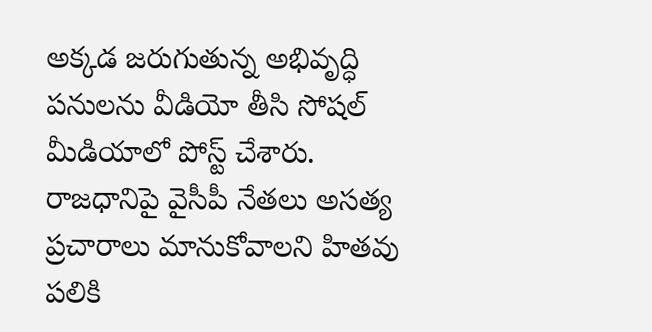అక్కడ జరుగుతున్న అభివృద్ధి పనులను వీడియో తీసి సోషల్ మీడియాలో పోస్ట్ చేశారు. రాజధానిపై వైసీపీ నేతలు అసత్య ప్రచారాలు మానుకోవాలని హితవు పలికి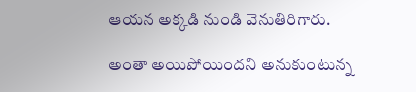ఆయన అక్కడి నుండి వెనుతిరిగారు.

అంతా అయిపోయిందని అనుకుంటున్న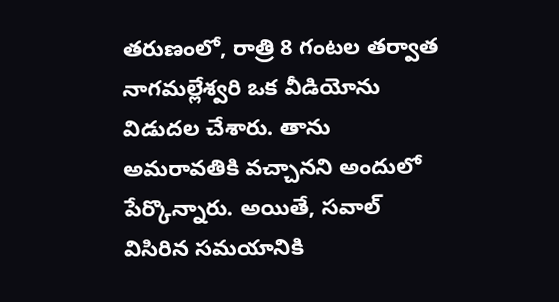తరుణంలో, రాత్రి 8 గంటల తర్వాత నాగమల్లేశ్వరి ఒక వీడియోను విడుదల చేశారు. తాను అమరావతికి వచ్చానని అందులో పేర్కొన్నారు. అయితే, సవాల్ విసిరిన సమయానికి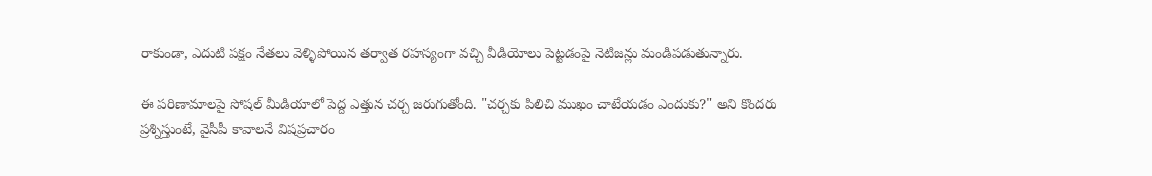రాకుండా, ఎదుటి పక్షం నేతలు వెళ్ళిపోయిన తర్వాత రహస్యంగా వచ్చి వీడియోలు పెట్టడంపై నెటిజన్లు మండిపడుతున్నారు.

ఈ పరిణామాలపై సోషల్ మీడియాలో పెద్ద ఎత్తున చర్చ జరుగుతోంది. "చర్చకు పిలిచి ముఖం చాటేయడం ఎందుకు?" అని కొందరు ప్రశ్నిస్తుంటే, వైసీపీ కావాలనే విషప్రచారం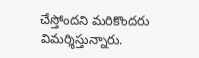చేస్తోందని మరికొందరు విమర్శిస్తున్నారు.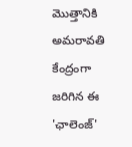మొత్తానికి అమరావతి కేంద్రంగా జరిగిన ఈ 'ఛాలెంజ్'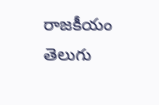రాజకీయం తెలుగు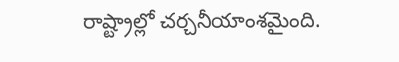రాష్ట్రాల్లో చర్చనీయాంశమైంది.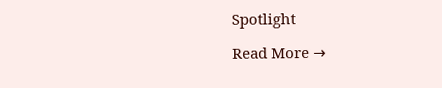Spotlight

Read More →